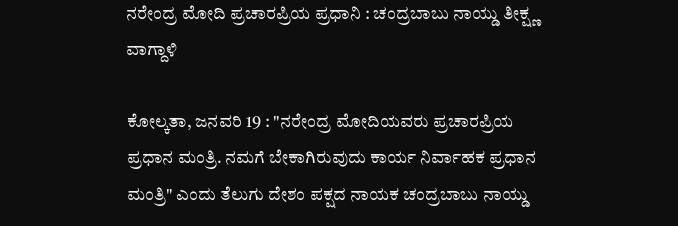ನರೇಂದ್ರ ಮೋದಿ ಪ್ರಚಾರಪ್ರಿಯ ಪ್ರಧಾನಿ : ಚಂದ್ರಬಾಬು ನಾಯ್ಡು ತೀಕ್ಷ್ಣ ವಾಗ್ದಾಳಿ

ಕೋಲ್ಕತಾ, ಜನವರಿ 19 : "ನರೇಂದ್ರ ಮೋದಿಯವರು ಪ್ರಚಾರಪ್ರಿಯ ಪ್ರಧಾನ ಮಂತ್ರಿ. ನಮಗೆ ಬೇಕಾಗಿರುವುದು ಕಾರ್ಯ ನಿರ್ವಾಹಕ ಪ್ರಧಾನ ಮಂತ್ರಿ" ಎಂದು ತೆಲುಗು ದೇಶಂ ಪಕ್ಷದ ನಾಯಕ ಚಂದ್ರಬಾಬು ನಾಯ್ಡು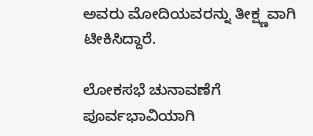ಅವರು ಮೋದಿಯವರನ್ನು ತೀಕ್ಷ್ಣವಾಗಿ ಟೀಕಿಸಿದ್ದಾರೆ.

ಲೋಕಸಭೆ ಚುನಾವಣೆಗೆ ಪೂರ್ವಭಾವಿಯಾಗಿ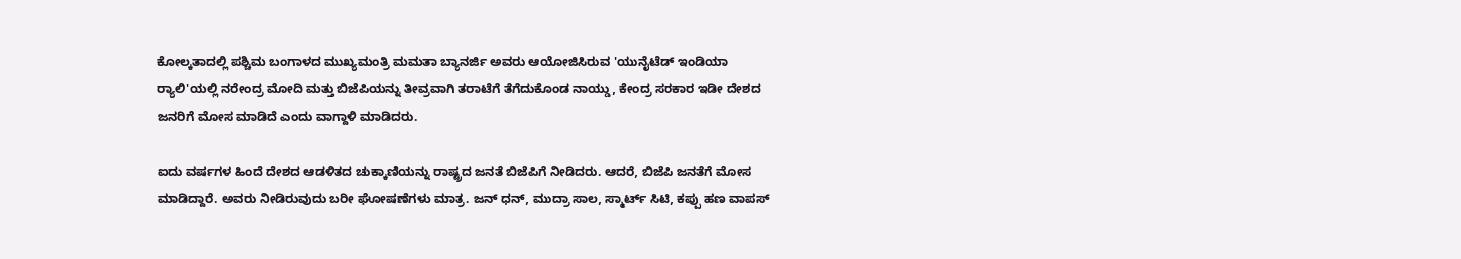ಕೋಲ್ಕತಾದಲ್ಲಿ ಪಶ್ಚಿಮ ಬಂಗಾಳದ ಮುಖ್ಯಮಂತ್ರಿ ಮಮತಾ ಬ್ಯಾನರ್ಜಿ ಅವರು ಆಯೋಜಿಸಿರುವ 'ಯುನೈಟೆಡ್ ಇಂಡಿಯಾ ರ‍್ಯಾಲಿ'ಯಲ್ಲಿ ನರೇಂದ್ರ ಮೋದಿ ಮತ್ತು ಬಿಜೆಪಿಯನ್ನು ತೀವ್ರವಾಗಿ ತರಾಟೆಗೆ ತೆಗೆದುಕೊಂಡ ನಾಯ್ಡು, ಕೇಂದ್ರ ಸರಕಾರ ಇಡೀ ದೇಶದ ಜನರಿಗೆ ಮೋಸ ಮಾಡಿದೆ ಎಂದು ವಾಗ್ದಾಳಿ ಮಾಡಿದರು.

ಐದು ವರ್ಷಗಳ ಹಿಂದೆ ದೇಶದ ಆಡಳಿತದ ಚುಕ್ಕಾಣಿಯನ್ನು ರಾಷ್ಟ್ರದ ಜನತೆ ಬಿಜೆಪಿಗೆ ನೀಡಿದರು. ಆದರೆ, ಬಿಜೆಪಿ ಜನತೆಗೆ ಮೋಸ ಮಾಡಿದ್ದಾರೆ. ಅವರು ನೀಡಿರುವುದು ಬರೀ ಘೋಷಣೆಗಳು ಮಾತ್ರ. ಜನ್ ಧನ್, ಮುದ್ರಾ ಸಾಲ, ಸ್ಮಾರ್ಟ್ ಸಿಟಿ, ಕಪ್ಪು ಹಣ ವಾಪಸ್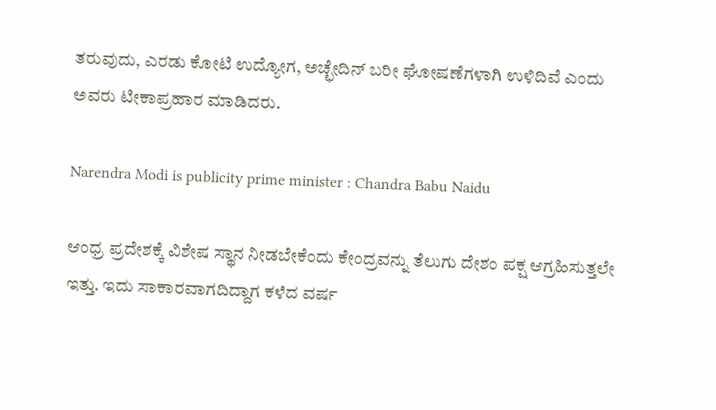ತರುವುದು, ಎರಡು ಕೋಟಿ ಉದ್ಯೋಗ, ಅಚ್ಛೇದಿನ್ ಬರೀ ಘೋಷಣೆಗಳಾಗಿ ಉಳಿದಿವೆ ಎಂದು ಅವರು ಟೀಕಾಪ್ರಹಾರ ಮಾಡಿದರು.

Narendra Modi is publicity prime minister : Chandra Babu Naidu

ಆಂಧ್ರ ಪ್ರದೇಶಕ್ಕೆ ವಿಶೇಷ ಸ್ಥಾನ ನೀಡಬೇಕೆಂದು ಕೇಂದ್ರವನ್ನು ತೆಲುಗು ದೇಶಂ ಪಕ್ಷ ಆಗ್ರಹಿಸುತ್ತಲೇ ಇತ್ತು. ಇದು ಸಾಕಾರವಾಗದಿದ್ದಾಗ ಕಳೆದ ವರ್ಷ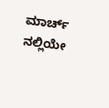ಮಾರ್ಚ್ ನಲ್ಲಿಯೇ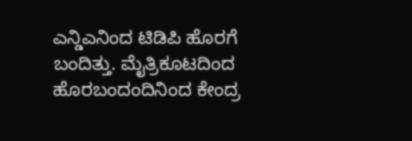ಎನ್ಡಿಎನಿಂದ ಟಿಡಿಪಿ ಹೊರಗೆ ಬಂದಿತ್ತು. ಮೈತ್ರಿಕೂಟದಿಂದ ಹೊರಬಂದಂದಿನಿಂದ ಕೇಂದ್ರ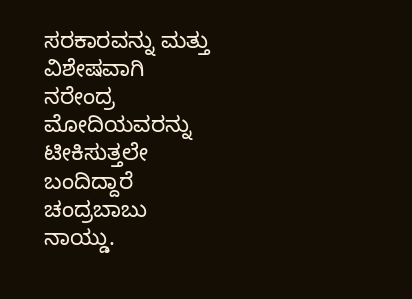ಸರಕಾರವನ್ನು ಮತ್ತು ವಿಶೇಷವಾಗಿ ನರೇಂದ್ರ ಮೋದಿಯವರನ್ನು ಟೀಕಿಸುತ್ತಲೇ ಬಂದಿದ್ದಾರೆ ಚಂದ್ರಬಾಬು ನಾಯ್ಡು.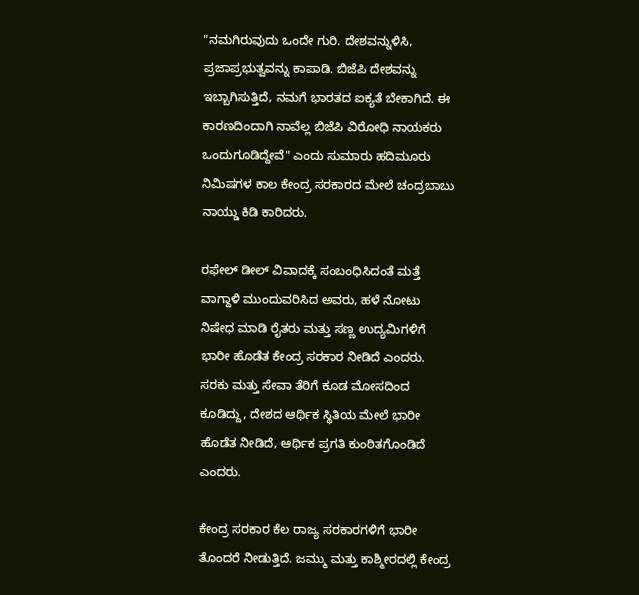"ನಮಗಿರುವುದು ಒಂದೇ ಗುರಿ. ದೇಶವನ್ನುಳಿಸಿ, ಪ್ರಜಾಪ್ರಭುತ್ವವನ್ನು ಕಾಪಾಡಿ. ಬಿಜೆಪಿ ದೇಶವನ್ನು ಇಬ್ಬಾಗಿಸುತ್ತಿದೆ, ನಮಗೆ ಭಾರತದ ಐಕ್ಯತೆ ಬೇಕಾಗಿದೆ. ಈ ಕಾರಣದಿಂದಾಗಿ ನಾವೆಲ್ಲ ಬಿಜೆಪಿ ವಿರೋಧಿ ನಾಯಕರು ಒಂದುಗೂಡಿದ್ದೇವೆ" ಎಂದು ಸುಮಾರು ಹದಿಮೂರು ನಿಮಿಷಗಳ ಕಾಲ ಕೇಂದ್ರ ಸರಕಾರದ ಮೇಲೆ ಚಂದ್ರಬಾಬು ನಾಯ್ಡು ಕಿಡಿ ಕಾರಿದರು.

ರಫೇಲ್ ಡೀಲ್ ವಿವಾದಕ್ಕೆ ಸಂಬಂಧಿಸಿದಂತೆ ಮತ್ತೆ ವಾಗ್ದಾಳಿ ಮುಂದುವರಿಸಿದ ಅವರು, ಹಳೆ ನೋಟು ನಿಷೇಧ ಮಾಡಿ ರೈತರು ಮತ್ತು ಸಣ್ಣ ಉದ್ಯಮಿಗಳಿಗೆ ಭಾರೀ ಹೊಡೆತ ಕೇಂದ್ರ ಸರಕಾರ ನೀಡಿದೆ ಎಂದರು. ಸರಕು ಮತ್ತು ಸೇವಾ ತೆರಿಗೆ ಕೂಡ ಮೋಸದಿಂದ ಕೂಡಿದ್ದು, ದೇಶದ ಆರ್ಥಿಕ ಸ್ಥಿತಿಯ ಮೇಲೆ ಭಾರೀ ಹೊಡೆತ ನೀಡಿದೆ, ಆರ್ಥಿಕ ಪ್ರಗತಿ ಕುಂಠಿತಗೊಂಡಿದೆ ಎಂದರು.

ಕೇಂದ್ರ ಸರಕಾರ ಕೆಲ ರಾಜ್ಯ ಸರಕಾರಗಳಿಗೆ ಭಾರೀ ತೊಂದರೆ ನೀಡುತ್ತಿದೆ. ಜಮ್ಮು ಮತ್ತು ಕಾಶ್ಮೀರದಲ್ಲಿ ಕೇಂದ್ರ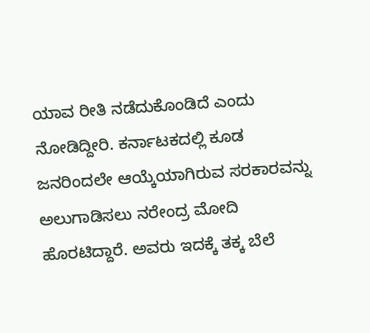ಯಾವ ರೀತಿ ನಡೆದುಕೊಂಡಿದೆ ಎಂದು ನೋಡಿದ್ದೀರಿ. ಕರ್ನಾಟಕದಲ್ಲಿ ಕೂಡ ಜನರಿಂದಲೇ ಆಯ್ಕೆಯಾಗಿರುವ ಸರಕಾರವನ್ನು ಅಲುಗಾಡಿಸಲು ನರೇಂದ್ರ ಮೋದಿ ಹೊರಟಿದ್ದಾರೆ. ಅವರು ಇದಕ್ಕೆ ತಕ್ಕ ಬೆಲೆ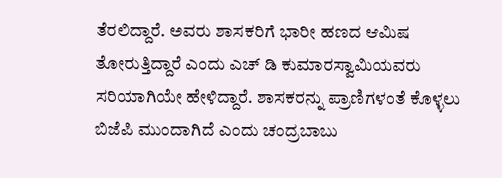ತೆರಲಿದ್ದಾರೆ. ಅವರು ಶಾಸಕರಿಗೆ ಭಾರೀ ಹಣದ ಆಮಿಷ ತೋರುತ್ತಿದ್ದಾರೆ ಎಂದು ಎಚ್ ಡಿ ಕುಮಾರಸ್ವಾಮಿಯವರು ಸರಿಯಾಗಿಯೇ ಹೇಳಿದ್ದಾರೆ. ಶಾಸಕರನ್ನು ಪ್ರಾಣಿಗಳಂತೆ ಕೊಳ್ಳಲು ಬಿಜೆಪಿ ಮುಂದಾಗಿದೆ ಎಂದು ಚಂದ್ರಬಾಬು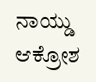ನಾಯ್ಡು ಆಕ್ರೋಶ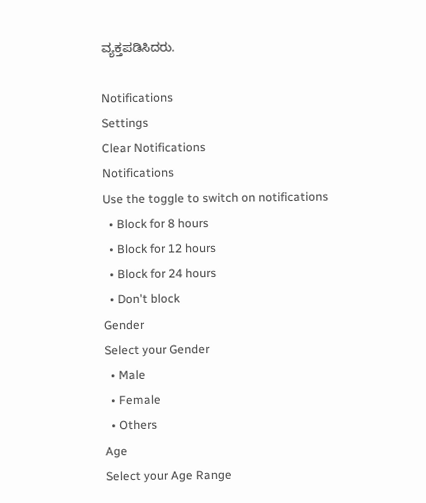ವ್ಯಕ್ತಪಡಿಸಿದರು.

Notifications
Settings
Clear Notifications
Notifications
Use the toggle to switch on notifications
  • Block for 8 hours
  • Block for 12 hours
  • Block for 24 hours
  • Don't block
Gender
Select your Gender
  • Male
  • Female
  • Others
Age
Select your Age Range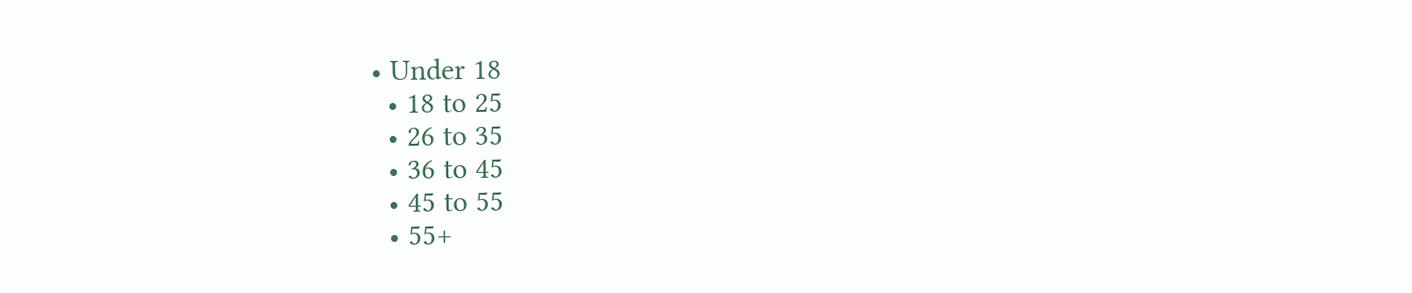• Under 18
  • 18 to 25
  • 26 to 35
  • 36 to 45
  • 45 to 55
  • 55+